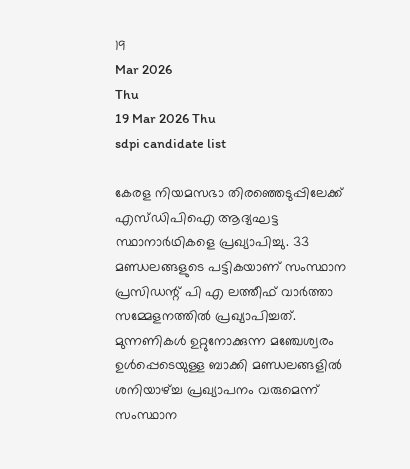19
Mar 2026
Thu
19 Mar 2026 Thu
sdpi candidate list

കേരള നിയമസഭാ തിരഞ്ഞെടുപ്പിലേക്ക് എസ്ഡിപിഐ ആദ്യഘട്ട സ്ഥാനാര്‍ഥികളെ പ്രഖ്യാപിച്ചു. 33 മണ്ഡലങ്ങളുടെ പട്ടികയാണ് സംസ്ഥാന പ്രസിഡന്റ് പി എ ലത്തീഫ് വാര്‍ത്താ സമ്മേളനത്തില്‍ പ്രഖ്യാപിച്ചത്. മുന്നണികള്‍ ഉറ്റുനോക്കുന്ന മഞ്ചേശ്വരം ഉള്‍പ്പെടെയുള്ള ബാക്കി മണ്ഡലങ്ങളില്‍ ശനിയാഴ്ച്ച പ്രഖ്യാപനം വരുമെന്ന് സംസ്ഥാന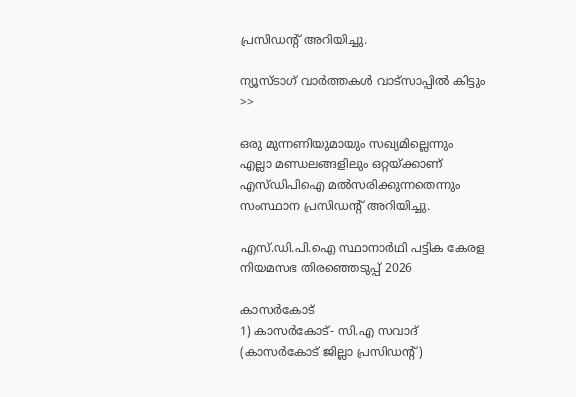പ്രസിഡന്റ് അറിയിച്ചു.

ന്യൂസ്ടാഗ് വാര്‍ത്തകള്‍ വാട്‌സാപ്പില്‍ കിട്ടും >>

ഒരു മുന്നണിയുമായും സഖ്യമില്ലെന്നും എല്ലാ മണ്ഡലങ്ങളിലും ഒറ്റയ്ക്കാണ് എസ്ഡിപിഐ മല്‍സരിക്കുന്നതെന്നും സംസ്ഥാന പ്രസിഡന്റ് അറിയിച്ചു.

എസ്.ഡി.പി.ഐ സ്ഥാനാര്‍ഥി പട്ടിക കേരള നിയമസഭ തിരഞ്ഞെടുപ്പ് 2026

കാസർകോട്
1) കാസർകോട്- സി.എ സവാദ് (കാസര്‍കോട് ജില്ലാ പ്രസിഡന്റ്)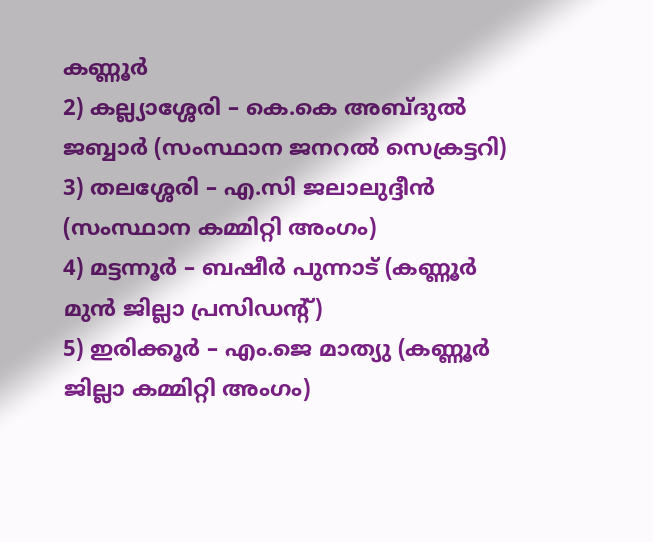കണ്ണൂര്‍
2) കല്ല്യാശ്ശേരി – കെ.കെ അബ്ദുല്‍ ജബ്ബാര്‍ (സംസ്ഥാന ജനറല്‍ സെക്രട്ടറി)
3) തലശ്ശേരി – എ.സി ജലാലുദ്ദീന്‍ (സംസ്ഥാന കമ്മിറ്റി അംഗം)
4) മട്ടന്നൂര്‍ – ബഷീര്‍ പുന്നാട് (കണ്ണൂര്‍ മുന്‍ ജില്ലാ പ്രസിഡന്റ്)
5) ഇരിക്കൂര്‍ – എം.ജെ മാത്യു (കണ്ണൂര്‍ ജില്ലാ കമ്മിറ്റി അംഗം)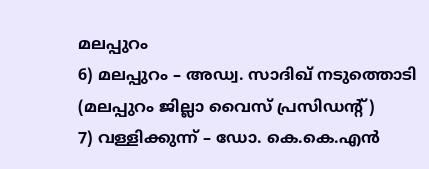മലപ്പുറം
6) മലപ്പുറം – അഡ്വ. സാദിഖ് നടുത്തൊടി (മലപ്പുറം ജില്ലാ വൈസ് പ്രസിഡന്റ്)
7) വള്ളിക്കുന്ന് – ഡോ. കെ.കെ.എന്‍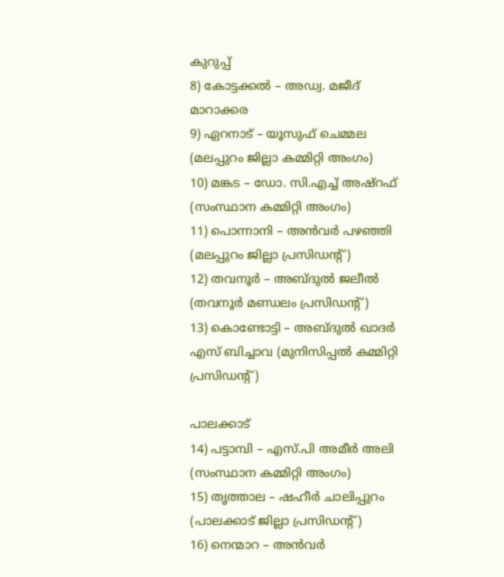കുറുപ്പ്
8) കോട്ടക്കല്‍ – അഡ്വ. മജീദ് മാറാക്കര
9) ഏറനാട് – യൂസുഫ് ചെമ്മല (മലപ്പുറം ജില്ലാ കമ്മിറ്റി അംഗം)
10) മങ്കട – ഡോ. സി.എച്ച് അഷ്‌റഫ് (സംസ്ഥാന കമ്മിറ്റി അംഗം)
11) പൊന്നാനി – അന്‍വര്‍ പഴഞ്ഞി (മലപ്പുറം ജില്ലാ പ്രസിഡന്റ്)
12) തവനൂര്‍ – അബ്ദുല്‍ ജലീല്‍ (തവനൂര്‍ മണ്ഡലം പ്രസിഡന്റ്)
13) കൊണ്ടോട്ടി – അബ്ദുല്‍ ഖാദര്‍ എസ് ബിച്ചാവ (മുനിസിപ്പല്‍ കമ്മിറ്റി പ്രസിഡന്റ്)

പാലക്കാട്
14) പട്ടാമ്പി – എസ്.പി അമീര്‍ അലി (സംസ്ഥാന കമ്മിറ്റി അംഗം)
15) തൃത്താല – ഷഹീര്‍ ചാലിപ്പുറം (പാലക്കാട് ജില്ലാ പ്രസിഡന്റ്)
16) നെന്മാറ – അന്‍വര്‍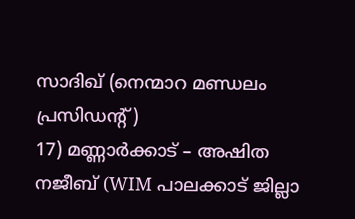സാദിഖ് (നെന്മാറ മണ്ഡലം പ്രസിഡന്റ്)
17) മണ്ണാര്‍ക്കാട് – അഷിത നജീബ് (WIM പാലക്കാട് ജില്ലാ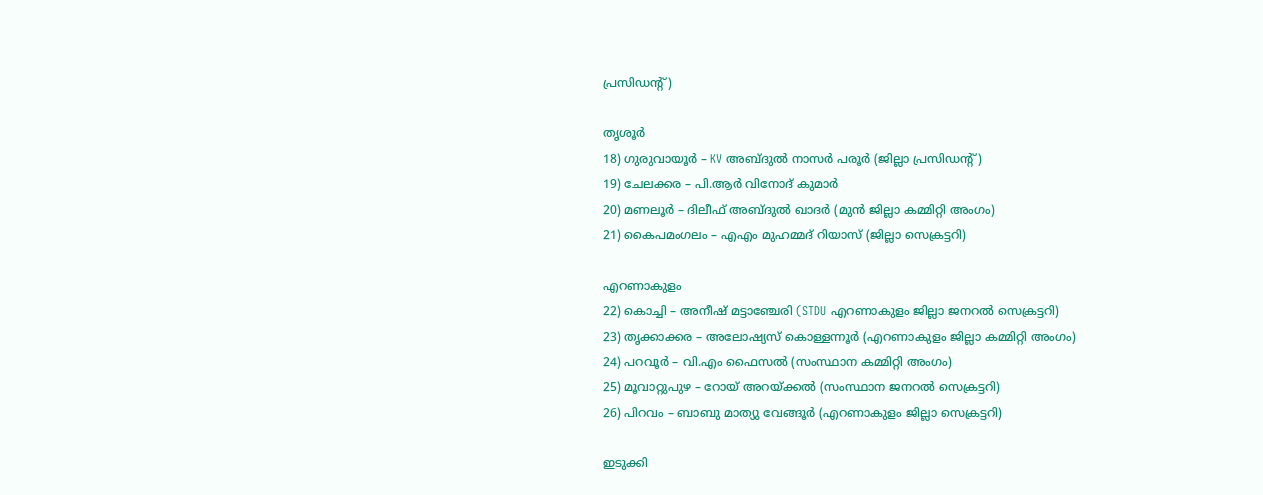പ്രസിഡന്റ്)

തൃശൂര്‍
18) ഗുരുവായൂര്‍ – KV അബ്ദുൽ നാസർ പരൂർ (ജില്ലാ പ്രസിഡന്റ്)
19) ചേലക്കര – പി.ആര്‍ വിനോദ് കുമാർ
20) മണലൂര്‍ – ദിലീഫ് അബ്ദുല്‍ ഖാദര്‍ (മുന്‍ ജില്ലാ കമ്മിറ്റി അംഗം)
21) കൈപമംഗലം – എഎം മുഹമ്മദ്‌ റിയാസ് (ജില്ലാ സെക്രട്ടറി)

എറണാകുളം
22) കൊച്ചി – അനീഷ് മട്ടാഞ്ചേരി (STDU എറണാകുളം ജില്ലാ ജനറല്‍ സെക്രട്ടറി)
23) തൃക്കാക്കര – അലോഷ്യസ് കൊള്ളന്നൂര്‍ (എറണാകുളം ജില്ലാ കമ്മിറ്റി അംഗം)
24) പറവൂര്‍ – വി.എം ഫൈസല്‍ (സംസ്ഥാന കമ്മിറ്റി അംഗം)
25) മൂവാറ്റുപുഴ – റോയ് അറയ്ക്കല്‍ (സംസ്ഥാന ജനറല്‍ സെക്രട്ടറി)
26) പിറവം – ബാബു മാത്യു വേങ്ങൂര്‍ (എറണാകുളം ജില്ലാ സെക്രട്ടറി)

ഇടുക്കി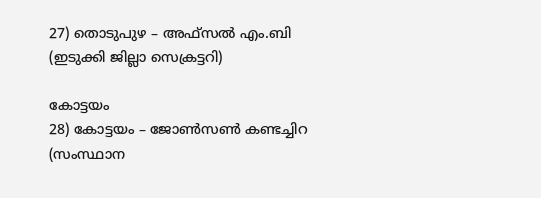27) തൊടുപുഴ – അഫ്‌സല്‍ എം.ബി (ഇടുക്കി ജില്ലാ സെക്രട്ടറി)

കോട്ടയം
28) കോട്ടയം – ജോണ്‍സണ്‍ കണ്ടച്ചിറ (സംസ്ഥാന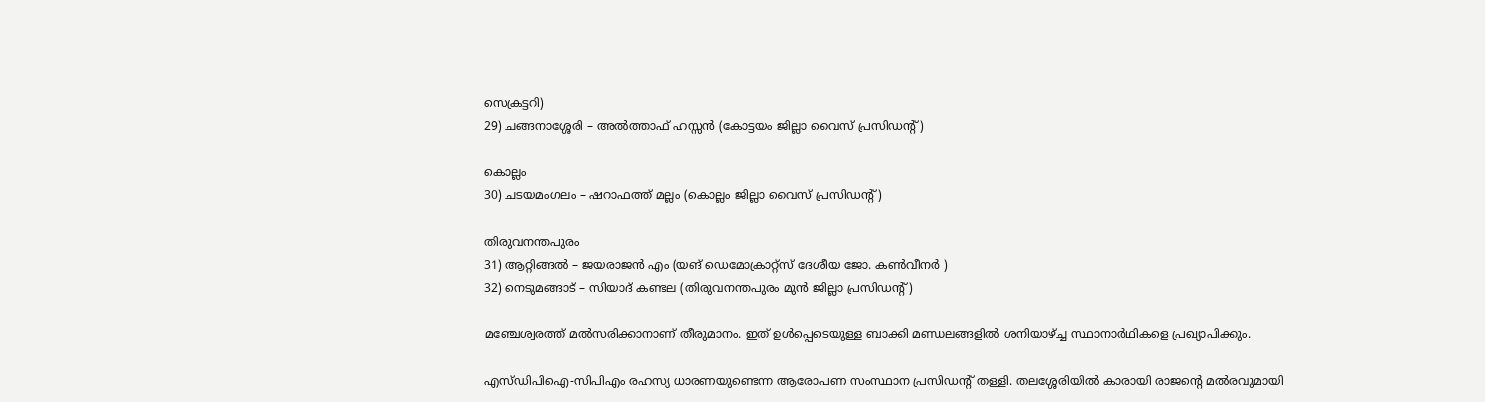സെക്രട്ടറി)
29) ചങ്ങനാശ്ശേരി – അല്‍ത്താഫ് ഹസ്സന്‍ (കോട്ടയം ജില്ലാ വൈസ് പ്രസിഡന്റ്)

കൊല്ലം
30) ചടയമംഗലം – ഷറാഫത്ത് മല്ലം (കൊല്ലം ജില്ലാ വൈസ് പ്രസിഡന്റ്)

തിരുവനന്തപുരം
31) ആറ്റിങ്ങല്‍ – ജയരാജന്‍ എം (യങ് ഡെമോക്രാറ്റ്സ് ദേശീയ ജോ. കൺവീനർ )
32) നെടുമങ്ങാട് – സിയാദ് കണ്ടല (തിരുവനന്തപുരം മുന്‍ ജില്ലാ പ്രസിഡന്റ്)

മഞ്ചേശ്വരത്ത് മല്‍സരിക്കാനാണ് തീരുമാനം. ഇത് ഉള്‍പ്പെടെയുള്ള ബാക്കി മണ്ഡലങ്ങളില്‍ ശനിയാഴ്ച്ച സ്ഥാനാര്‍ഥികളെ പ്രഖ്യാപിക്കും.

എസ്ഡിപിഐ-സിപിഎം രഹസ്യ ധാരണയുണ്ടെന്ന ആരോപണ സംസ്ഥാന പ്രസിഡന്റ് തള്ളി. തലശ്ശേരിയില്‍ കാരായി രാജന്റെ മല്‍രവുമായി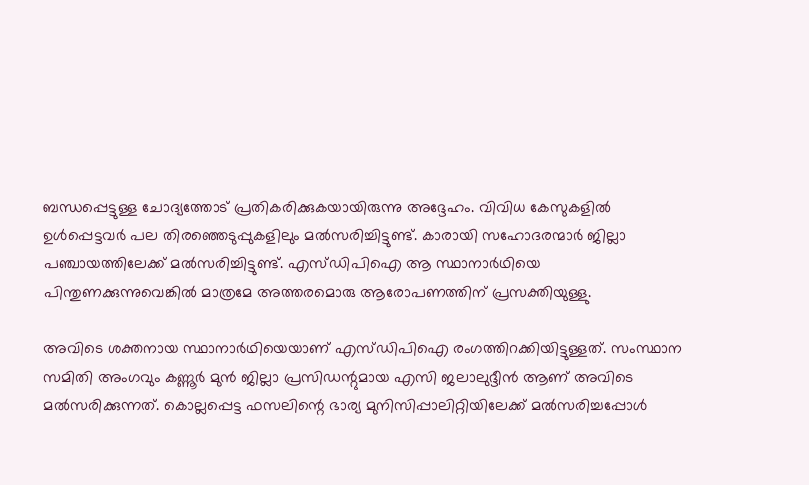ബന്ധപ്പെട്ടുള്ള ചോദ്യത്തോട് പ്രതികരിക്കുകയായിരുന്നു അദ്ദേഹം. വിവിധ കേസുകളില്‍ ഉള്‍പ്പെട്ടവര്‍ പല തിരഞ്ഞെടുപ്പുകളിലും മല്‍സരിച്ചിട്ടുണ്ട്. കാരായി സഹോദരന്മാര്‍ ജില്ലാ പഞ്ചായത്തിലേക്ക് മല്‍സരിച്ചിട്ടുണ്ട്. എസ്ഡിപിഐ ആ സ്ഥാനാര്‍ഥിയെ പിന്തുണക്കുന്നുവെങ്കില്‍ മാത്രമേ അത്തരമൊരു ആരോപണത്തിന് പ്രസക്തിയുള്ളു.

അവിടെ ശക്തനായ സ്ഥാനാര്‍ഥിയെയാണ് എസ്ഡിപിഐ രംഗത്തിറക്കിയിട്ടുള്ളത്. സംസ്ഥാന സമിതി അംഗവും കണ്ണൂര്‍ മുന്‍ ജില്ലാ പ്രസിഡന്റുമായ എസി ജലാലുദ്ദീന്‍ ആണ് അവിടെ മല്‍സരിക്കുന്നത്. കൊല്ലപ്പെട്ട ഫസലിന്റെ ഭാര്യ മുനിസിപ്പാലിറ്റിയിലേക്ക് മല്‍സരിച്ചപ്പോള്‍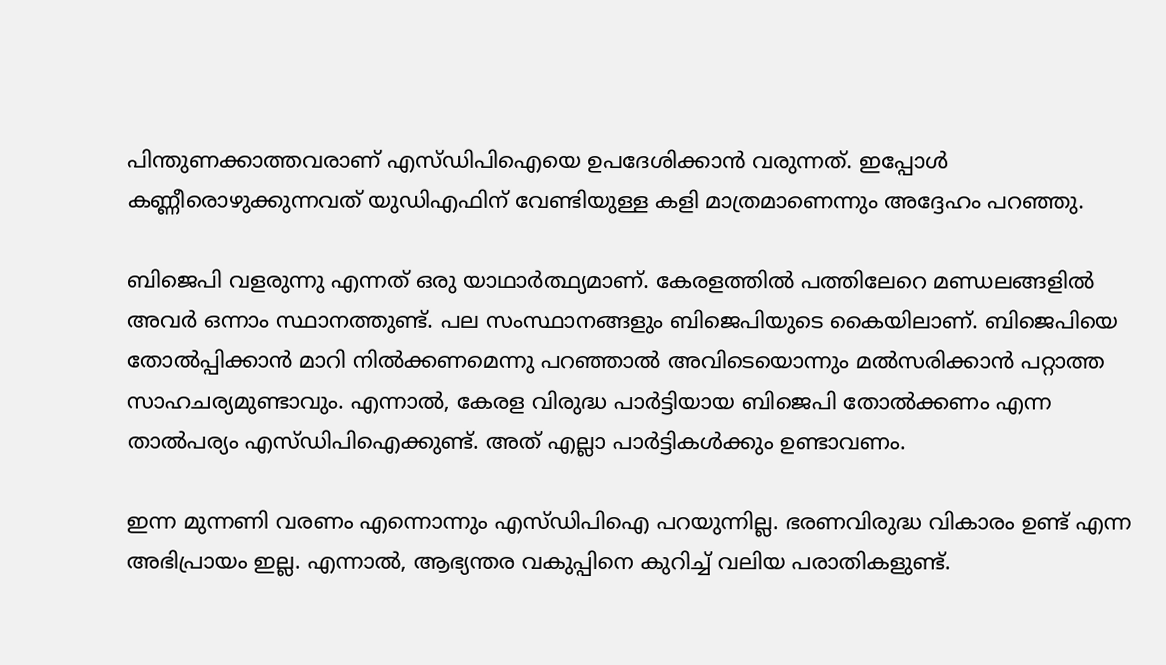പിന്തുണക്കാത്തവരാണ് എസ്ഡിപിഐയെ ഉപദേശിക്കാന്‍ വരുന്നത്. ഇപ്പോള്‍ കണ്ണീരൊഴുക്കുന്നവത് യുഡിഎഫിന് വേണ്ടിയുള്ള കളി മാത്രമാണെന്നും അദ്ദേഹം പറഞ്ഞു.

ബിജെപി വളരുന്നു എന്നത് ഒരു യാഥാര്‍ത്ഥ്യമാണ്. കേരളത്തില്‍ പത്തിലേറെ മണ്ഡലങ്ങളില്‍ അവര്‍ ഒന്നാം സ്ഥാനത്തുണ്ട്. പല സംസ്ഥാനങ്ങളും ബിജെപിയുടെ കൈയിലാണ്. ബിജെപിയെ തോല്‍പ്പിക്കാന്‍ മാറി നില്‍ക്കണമെന്നു പറഞ്ഞാല്‍ അവിടെയൊന്നും മല്‍സരിക്കാന്‍ പറ്റാത്ത സാഹചര്യമുണ്ടാവും. എന്നാല്‍, കേരള വിരുദ്ധ പാര്‍ട്ടിയായ ബിജെപി തോല്‍ക്കണം എന്ന താല്‍പര്യം എസ്ഡിപിഐക്കുണ്ട്. അത് എല്ലാ പാര്‍ട്ടികള്‍ക്കും ഉണ്ടാവണം.

ഇന്ന മുന്നണി വരണം എന്നൊന്നും എസ്ഡിപിഐ പറയുന്നില്ല. ഭരണവിരുദ്ധ വികാരം ഉണ്ട് എന്ന അഭിപ്രായം ഇല്ല. എന്നാല്‍, ആഭ്യന്തര വകുപ്പിനെ കുറിച്ച് വലിയ പരാതികളുണ്ട്.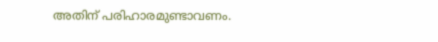അതിന് പരിഹാരമുണ്ടാവണം.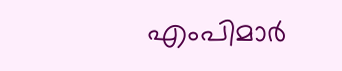എംപിമാര്‍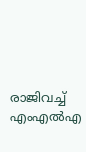രാജിവച്ച് എംഎല്‍എ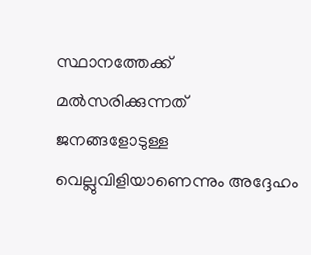സ്ഥാനത്തേക്ക് മല്‍സരിക്കുന്നത് ജനങ്ങളോടുള്ള വെല്ലുവിളിയാണെന്നും അദ്ദേഹം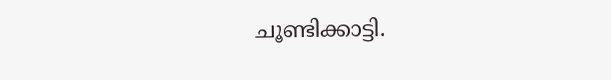ചൂണ്ടിക്കാട്ടി.